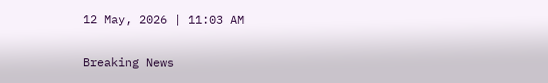12 May, 2026 | 11:03 AM

Breaking News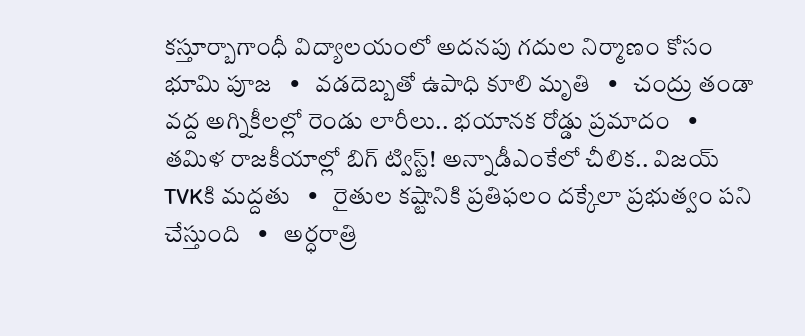కస్తూర్బాగాంధీ విద్యాలయంలో అదనపు గదుల నిర్మాణం కోసం భూమి పూజ   •   వడదెబ్బతో ఉపాధి కూలి మృతి   •   చంద్రు తండా వద్ద అగ్నికీలల్లో రెండు లారీలు.. భయానక రోడ్డు ప్రమాదం   •   తమిళ రాజకీయాల్లో బిగ్ ట్విస్ట్! అన్నాడీఎంకేలో చీలిక.. విజయ్‌ TVKకి మద్దతు   •   రైతుల కష్టానికి ప్రతిఫలం దక్కేలా ప్రభుత్వం పని చేస్తుంది   •   అర్ధరాత్రి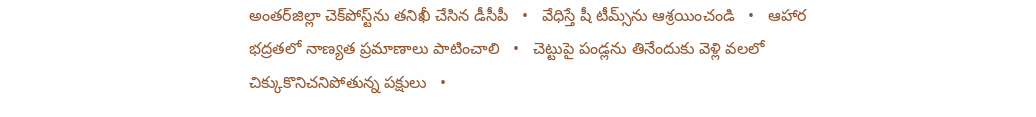అంతర్‌జిల్లా చెక్‌పోస్ట్‌ను తనిఖీ చేసిన డీసీపీ   •   వేధిస్తే షీ టీమ్స్‌ను ఆశ్రయించండి   •   ఆహార భద్రతలో నాణ్యత ప్రమాణాలు పాటించాలి   •   చెట్టుపై పండ్లను తినేందుకు వెళ్లి వలలో చిక్కుకొనిచనిపోతున్న పక్షులు   •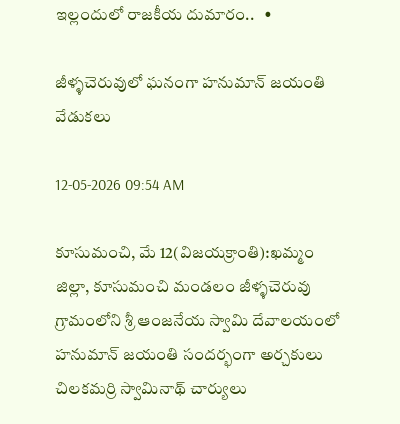ఇల్లందులో రాజకీయ దుమారం..   •

జీళ్ళచెరువులో ఘనంగా హనుమాన్ జయంతి వేడుకలు

12-05-2026 09:54 AM

కూసుమంచి, మే 12(విజయక్రాంతి):ఖమ్మం జిల్లా, కూసుమంచి మండలం జీళ్ళచెరువు గ్రామంలోని శ్రీ ఆంజనేయ స్వామి దేవాలయంలో హనుమాన్ జయంతి సందర్భంగా అర్చకులు చిలకమర్రి స్వామినాథ్ చార్యులు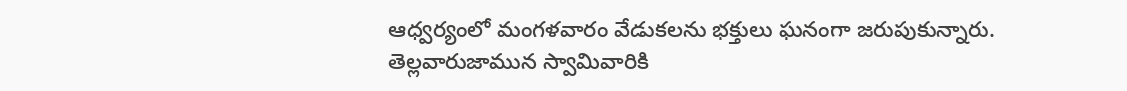ఆధ్వర్యంలో మంగళవారం వేడుకలను భక్తులు ఘనంగా జరుపుకున్నారు. తెల్లవారుజామున స్వామివారికి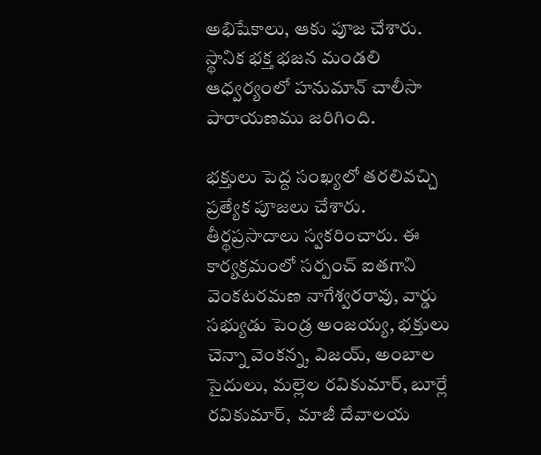అభిషేకాలు, ఆకు పూజ చేశారు. స్థానిక భక్త భజన మండలి ఆధ్వర్యంలో హనుమాన్ చాలీసా పారాయణము జరిగింది.

భక్తులు పెద్ద సంఖ్యలో తరలివచ్చి ప్రత్యేక పూజలు చేశారు. తీర్థప్రసాదాలు స్వకరించారు. ఈ కార్యక్రమంలో సర్పంచ్ ఐతగాని వెంకటరమణ నాగేశ్వరరావు, వార్డు సభ్యుడు పెండ్ర అంజయ్య, భక్తులు చెన్నా వెంకన్న, విజయ్, అంబాల సైదులు, మల్లెల రవికుమార్, బూర్లే రవికుమార్,  మాజీ దేవాలయ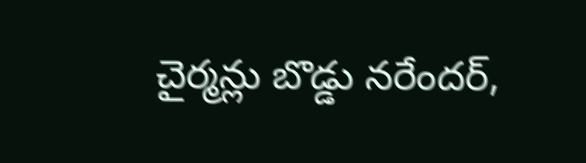చైర్మన్లు బొడ్డు నరేందర్,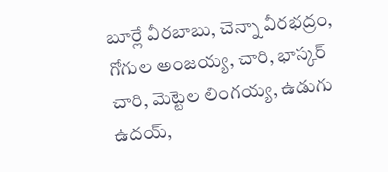బూర్లే వీరబాబు, చెన్నా వీరభద్రం, గోగుల అంజయ్య, చారి, భాస్కర్ చారి, మెట్టెల లింగయ్య, ఉడుగు ఉదయ్,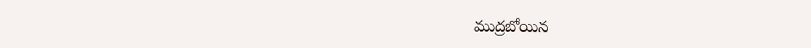ముద్రబోయిన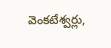వెంకటేశ్వర్లు,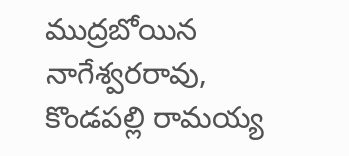ముద్రబోయిన నాగేశ్వరరావు, కొండపల్లి రామయ్య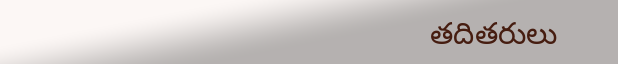తదితరులు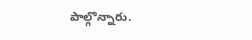పాల్గొన్నారు.